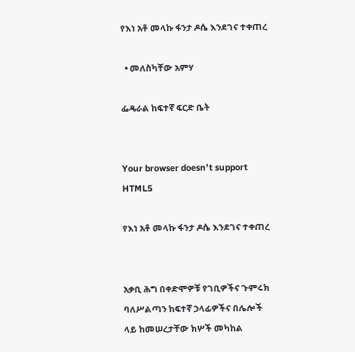የእነ አቶ መላኩ ፋንታ ዶሴ እንደገና ተቀጠረ

  • መለስካቸው አምሃ

ፌዴራል ከፍተኛ ፍርድ ቤት


Your browser doesn’t support HTML5

የእነ አቶ መላኩ ፋንታ ዶሴ እንደገና ተቀጠረ


አቃቢ ሕግ በቀድሞዎቹ የገቢዎችና ጉምሩክ ባለሥልጣን ከፍተኛ ኃላፊዎችና በሌሎች ላይ ከመሠረታቸው ክሦች መካከል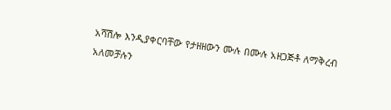አሻሽሎ እንዲያቀርባቸው የታዘዘውን ሙሉ በሙሉ አዘጋጅቶ ለማቅረብ አለመቻሉን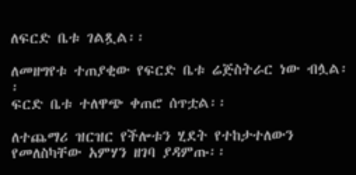ለፍርድ ቤቱ ገልጿል፡፡

ለመዘግየቱ ተጠያቂው የፍርድ ቤቱ ሬጅስትራር ነው ብሏል፡፡
ፍርድ ቤቱ ተለዋጭ ቀጠሮ ሰጥቷል፡፡

ለተጨማሪ ዝርዝር የችሎቱን ሂደት የተከታተለውን የመለስካቸው አምሃን ዘገባ ያዳምጡ፡፡